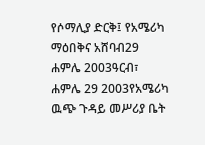የሶማሊያ ድርቅ፤ የአሜሪካ ማዕበቅና አሸባብ29 ሐምሌ 2003ዓርብ፣ ሐምሌ 29 2003የአሜሪካ ዉጭ ጉዳይ መሥሪያ ቤት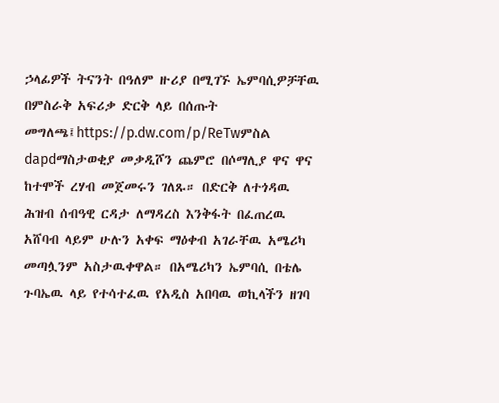ኃላፊዎች ትናንት በዓለም ዙሪያ በሚገኙ ኤምባሲዎቻቸዉ በምስራቅ አፍሪቃ ድርቅ ላይ በሰጡት መግለጫ፤https://p.dw.com/p/ReTwምስል dapdማስታወቂያ መቃዲሾን ጨምሮ በሶማሊያ ዋና ዋና ከተሞች ረሃብ መጀመሩን ገለጹ። በድርቅ ለተጎዳዉ ሕዝብ ሰብዓዊ ርዳታ ለማዳረስ እንቅፋት በፈጠረዉ አሸባብ ላይም ሁሉን አቀፍ ማዕቀብ አገራቸዉ አሜሪካ መጣሏንም አስታዉቀዋል። በአሜሪካን ኤምባሲ በቴሌ ጉባኤዉ ላይ የተሳተፈዉ የአዲስ አበባዉ ወኪላችን ዘገባ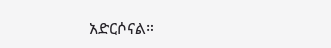አድርሶናል።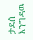ታደሰ እንግዳዉ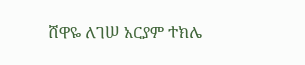ሸዋዬ ለገሠ አርያም ተክሌ